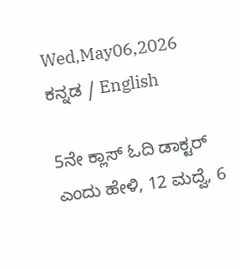Wed,May06,2026
ಕನ್ನಡ / English

5ನೇ ಕ್ಲಾಸ್ ಓದಿ ಡಾಕ್ಟರ್ ಎಂದು ಹೇಳಿ, 12 ಮದ್ವೆ, 6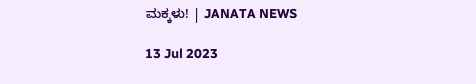ಮಕ್ಕಳು! | JANATA NEWS

13 Jul 2023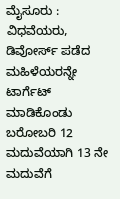ಮೈಸೂರು : ವಿಧವೆಯರು, ಡಿವೋರ್ಸ್‌ ಪಡೆದ ಮಹಿಳೆಯರನ್ನೇ ಟಾರ್ಗೆಟ್ ಮಾಡಿಕೊಂಡು ಬರೋಬರಿ 12 ಮದುವೆಯಾಗಿ 13 ನೇ ಮದುವೆಗೆ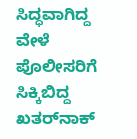ಸಿದ್ಧವಾಗಿದ್ದ ವೇಳೆ ಪೊಲೀಸರಿಗೆ ಸಿಕ್ಕಿಬಿದ್ದ ಖತರ್‌ನಾಕ್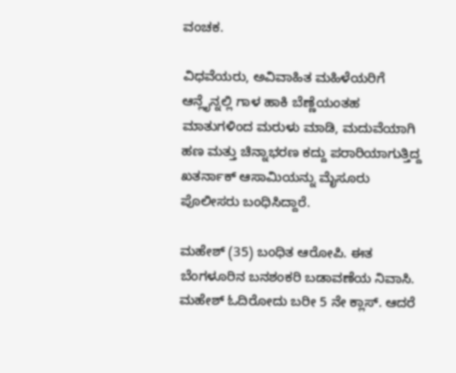ವಂಚಕ.

ವಿಧವೆಯರು, ಅವಿವಾಹಿತ ಮಹಿಳೆಯರಿಗೆ ಆನ್ಲೈನ್ನಲ್ಲಿ ಗಾಳ ಹಾಕಿ ಬೆಣ್ಣೆಯಂತಹ ಮಾತುಗಳಿಂದ ಮರುಳು ಮಾಡಿ, ಮದುವೆಯಾಗಿ ಹಣ ಮತ್ತು ಚಿನ್ನಾಭರಣ ಕದ್ದು ಪರಾರಿಯಾಗುತ್ತಿದ್ದ ಖತರ್ನಾಕ್ ಆಸಾಮಿಯನ್ನು ಮೈಸೂರು ಪೊಲೀಸರು ಬಂಧಿಸಿದ್ದಾರೆ.

ಮಹೇಶ್ (35) ಬಂಧಿತ ಆರೋಪಿ. ಈತ ಬೆಂಗಳೂರಿನ ಬನಶಂಕರಿ ಬಡಾವಣೆಯ ನಿವಾಸಿ. ಮಹೇಶ್ ಓದಿರೋದು ಬರೀ 5 ನೇ ಕ್ಲಾಸ್. ಆದರೆ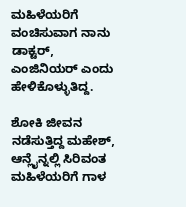ಮಹಿಳೆಯರಿಗೆ ವಂಚಿಸುವಾಗ ನಾನು ಡಾಕ್ಟರ್, ಎಂಜಿನಿಯರ್ ಎಂದು ಹೇಳಿಕೊಳ್ಳುತಿದ್ದ.

ಶೋಕಿ ಜೀವನ ನಡೆಸುತ್ತಿದ್ದ ಮಹೇಶ್, ಆನ್ಲೈನ್ನಲ್ಲಿ ಸಿರಿವಂತ ಮಹಿಳೆಯರಿಗೆ ಗಾಳ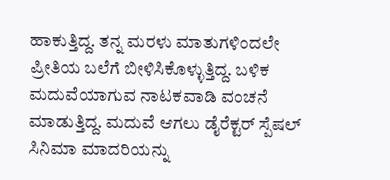ಹಾಕುತ್ತಿದ್ದ. ತನ್ನ ಮರಳು ಮಾತುಗಳಿಂದಲೇ ಪ್ರೀತಿಯ ಬಲೆಗೆ ಬೀಳಿಸಿಕೊಳ್ಳುತ್ತಿದ್ದ. ಬಳಿಕ ಮದುವೆಯಾಗುವ ನಾಟಕವಾಡಿ ವಂಚನೆ ಮಾಡುತ್ತಿದ್ದ. ಮದುವೆ ಆಗಲು ಡೈರೆಕ್ಟರ್ ಸ್ಪೆಷಲ್ ಸಿನಿಮಾ ಮಾದರಿಯನ್ನು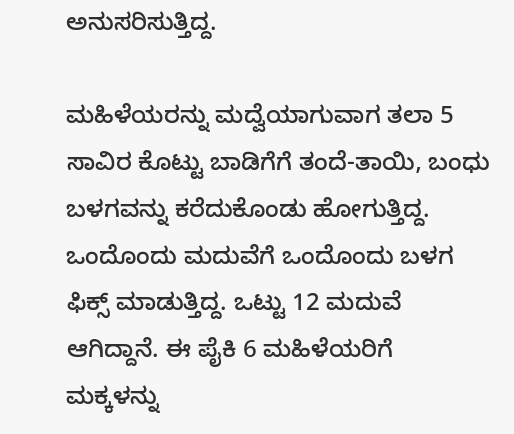ಅನುಸರಿಸುತ್ತಿದ್ದ.

ಮಹಿಳೆಯರನ್ನು ಮದ್ವೆಯಾಗುವಾಗ ತಲಾ 5 ಸಾವಿರ ಕೊಟ್ಟು ಬಾಡಿಗೆಗೆ ತಂದೆ-ತಾಯಿ, ಬಂಧು ಬಳಗವನ್ನು ಕರೆದುಕೊಂಡು ಹೋಗುತ್ತಿದ್ದ. ಒಂದೊಂದು ಮದುವೆಗೆ ಒಂದೊಂದು ಬಳಗ ಫಿಕ್ಸ್ ಮಾಡುತ್ತಿದ್ದ. ಒಟ್ಟು 12 ಮದುವೆ ಆಗಿದ್ದಾನೆ. ಈ ಪೈಕಿ 6 ಮಹಿಳೆಯರಿಗೆ ಮಕ್ಕಳನ್ನು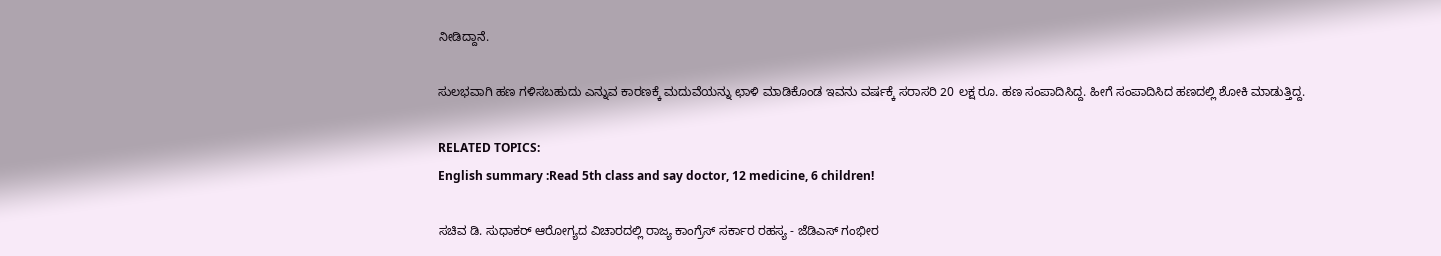ನೀಡಿದ್ದಾನೆ.

ಸುಲಭವಾಗಿ ಹಣ ಗಳಿಸಬಹುದು ಎನ್ನುವ ಕಾರಣಕ್ಕೆ ಮದುವೆಯನ್ನು ಛಾಳಿ ಮಾಡಿಕೊಂಡ ಇವನು ವರ್ಷಕ್ಕೆ ಸರಾಸರಿ 20 ಲಕ್ಷ ರೂ. ಹಣ ಸಂಪಾದಿಸಿದ್ದ. ಹೀಗೆ ಸಂಪಾದಿಸಿದ ಹಣದಲ್ಲಿ ಶೋಕಿ ಮಾಡುತ್ತಿದ್ದ.

RELATED TOPICS:
English summary :Read 5th class and say doctor, 12 medicine, 6 children!

ಸಚಿವ ಡಿ. ಸುಧಾಕರ್‌ ಆರೋಗ್ಯದ ವಿಚಾರದಲ್ಲಿ ರಾಜ್ಯ ಕಾಂಗ್ರೆಸ್ ಸರ್ಕಾರ ರಹಸ್ಯ - ಜೆಡಿಎಸ್ ಗಂಭೀರ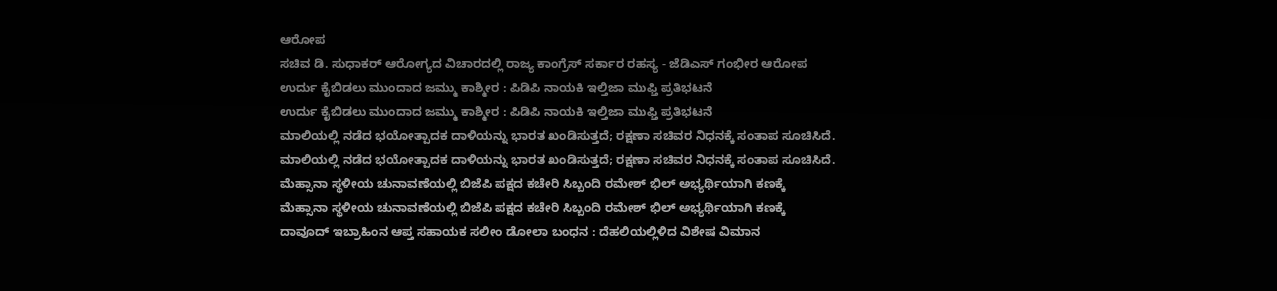ಆರೋಪ
ಸಚಿವ ಡಿ. ಸುಧಾಕರ್‌ ಆರೋಗ್ಯದ ವಿಚಾರದಲ್ಲಿ ರಾಜ್ಯ ಕಾಂಗ್ರೆಸ್ ಸರ್ಕಾರ ರಹಸ್ಯ - ಜೆಡಿಎಸ್ ಗಂಭೀರ ಆರೋಪ
ಉರ್ದು ಕೈಬಿಡಲು ಮುಂದಾದ ಜಮ್ಮು ಕಾಶ್ಮೀರ : ಪಿಡಿಪಿ ನಾಯಕಿ ಇಲ್ತಿಜಾ ಮುಫ್ತಿ ಪ್ರತಿಭಟನೆ
ಉರ್ದು ಕೈಬಿಡಲು ಮುಂದಾದ ಜಮ್ಮು ಕಾಶ್ಮೀರ : ಪಿಡಿಪಿ ನಾಯಕಿ ಇಲ್ತಿಜಾ ಮುಫ್ತಿ ಪ್ರತಿಭಟನೆ
ಮಾಲಿಯಲ್ಲಿ ನಡೆದ ಭಯೋತ್ಪಾದಕ ದಾಳಿಯನ್ನು ಭಾರತ ಖಂಡಿಸುತ್ತದೆ; ರಕ್ಷಣಾ ಸಚಿವರ ನಿಧನಕ್ಕೆ ಸಂತಾಪ ಸೂಚಿಸಿದೆ.
ಮಾಲಿಯಲ್ಲಿ ನಡೆದ ಭಯೋತ್ಪಾದಕ ದಾಳಿಯನ್ನು ಭಾರತ ಖಂಡಿಸುತ್ತದೆ; ರಕ್ಷಣಾ ಸಚಿವರ ನಿಧನಕ್ಕೆ ಸಂತಾಪ ಸೂಚಿಸಿದೆ.
ಮೆಹ್ಸಾನಾ ಸ್ಥಳೀಯ ಚುನಾವಣೆಯಲ್ಲಿ ಬಿಜೆಪಿ ಪಕ್ಷದ ಕಚೇರಿ ಸಿಬ್ಬಂದಿ ರಮೇಶ್ ಭಿಲ್ ಅಭ್ಯರ್ಥಿಯಾಗಿ ಕಣಕ್ಕೆ
ಮೆಹ್ಸಾನಾ ಸ್ಥಳೀಯ ಚುನಾವಣೆಯಲ್ಲಿ ಬಿಜೆಪಿ ಪಕ್ಷದ ಕಚೇರಿ ಸಿಬ್ಬಂದಿ ರಮೇಶ್ ಭಿಲ್ ಅಭ್ಯರ್ಥಿಯಾಗಿ ಕಣಕ್ಕೆ
ದಾವೂದ್ ಇಬ್ರಾಹಿಂನ ಆಪ್ತ ಸಹಾಯಕ ಸಲೀಂ ಡೋಲಾ ಬಂಧನ : ದೆಹಲಿಯಲ್ಲಿಳಿದ ವಿಶೇಷ ವಿಮಾನ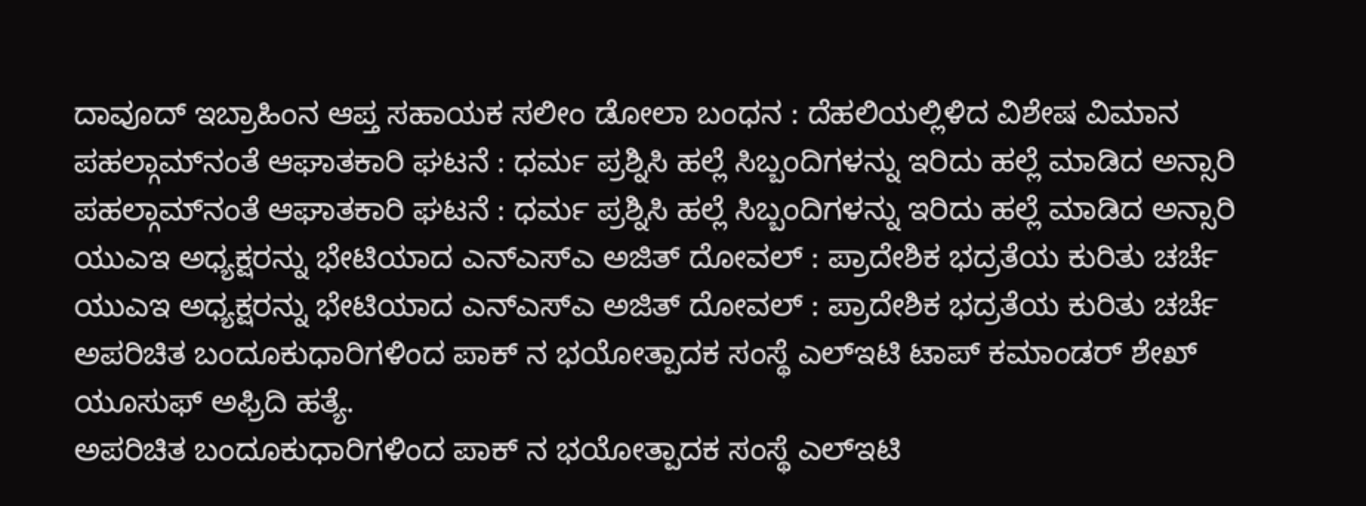ದಾವೂದ್ ಇಬ್ರಾಹಿಂನ ಆಪ್ತ ಸಹಾಯಕ ಸಲೀಂ ಡೋಲಾ ಬಂಧನ : ದೆಹಲಿಯಲ್ಲಿಳಿದ ವಿಶೇಷ ವಿಮಾನ
ಪಹಲ್ಗಾಮ್‌ನಂತೆ ಆಘಾತಕಾರಿ ಘಟನೆ : ಧರ್ಮ ಪ್ರಶ್ನಿಸಿ ಹಲ್ಲೆ ಸಿಬ್ಬಂದಿಗಳನ್ನು ಇರಿದು ಹಲ್ಲೆ ಮಾಡಿದ ಅನ್ಸಾರಿ
ಪಹಲ್ಗಾಮ್‌ನಂತೆ ಆಘಾತಕಾರಿ ಘಟನೆ : ಧರ್ಮ ಪ್ರಶ್ನಿಸಿ ಹಲ್ಲೆ ಸಿಬ್ಬಂದಿಗಳನ್ನು ಇರಿದು ಹಲ್ಲೆ ಮಾಡಿದ ಅನ್ಸಾರಿ
ಯುಎಇ ಅಧ್ಯಕ್ಷರನ್ನು ಭೇಟಿಯಾದ ಎನ್‌ಎಸ್‌ಎ ಅಜಿತ್ ದೋವಲ್ : ಪ್ರಾದೇಶಿಕ ಭದ್ರತೆಯ ಕುರಿತು ಚರ್ಚೆ
ಯುಎಇ ಅಧ್ಯಕ್ಷರನ್ನು ಭೇಟಿಯಾದ ಎನ್‌ಎಸ್‌ಎ ಅಜಿತ್ ದೋವಲ್ : ಪ್ರಾದೇಶಿಕ ಭದ್ರತೆಯ ಕುರಿತು ಚರ್ಚೆ
ಅಪರಿಚಿತ ಬಂದೂಕುಧಾರಿಗಳಿಂದ ಪಾಕ್ ನ ಭಯೋತ್ಪಾದಕ ಸಂಸ್ಥೆ ಎಲ್‌ಇಟಿ ಟಾಪ್ ಕಮಾಂಡರ್ ಶೇಖ್ ಯೂಸುಫ್ ಅಫ್ರಿದಿ ಹತ್ಯೆ.
ಅಪರಿಚಿತ ಬಂದೂಕುಧಾರಿಗಳಿಂದ ಪಾಕ್ ನ ಭಯೋತ್ಪಾದಕ ಸಂಸ್ಥೆ ಎಲ್‌ಇಟಿ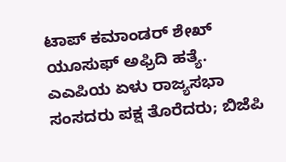ಟಾಪ್ ಕಮಾಂಡರ್ ಶೇಖ್ ಯೂಸುಫ್ ಅಫ್ರಿದಿ ಹತ್ಯೆ.
ಎಎಪಿಯ ಏಳು ರಾಜ್ಯಸಭಾ ಸಂಸದರು ಪಕ್ಷ ತೊರೆದರು; ಬಿಜೆಪಿ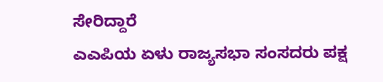ಸೇರಿದ್ದಾರೆ
ಎಎಪಿಯ ಏಳು ರಾಜ್ಯಸಭಾ ಸಂಸದರು ಪಕ್ಷ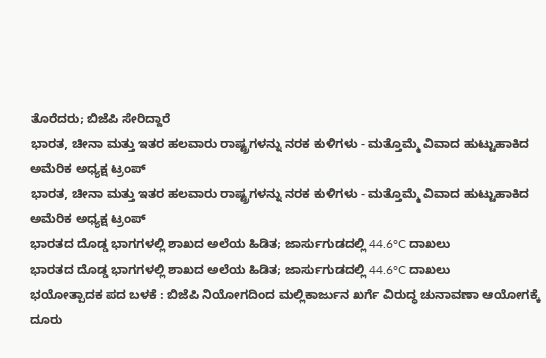ತೊರೆದರು; ಬಿಜೆಪಿ ಸೇರಿದ್ದಾರೆ
ಭಾರತ, ಚೀನಾ ಮತ್ತು ಇತರ ಹಲವಾರು ರಾಷ್ಟ್ರಗಳನ್ನು ನರಕ ಕುಳಿಗಳು - ಮತ್ತೊಮ್ಮೆ ವಿವಾದ ಹುಟ್ಟುಹಾಕಿದ ಅಮೆರಿಕ ಅಧ್ಯಕ್ಷ ಟ್ರಂಪ್
ಭಾರತ, ಚೀನಾ ಮತ್ತು ಇತರ ಹಲವಾರು ರಾಷ್ಟ್ರಗಳನ್ನು ನರಕ ಕುಳಿಗಳು - ಮತ್ತೊಮ್ಮೆ ವಿವಾದ ಹುಟ್ಟುಹಾಕಿದ ಅಮೆರಿಕ ಅಧ್ಯಕ್ಷ ಟ್ರಂಪ್
ಭಾರತದ ದೊಡ್ಡ ಭಾಗಗಳಲ್ಲಿ ಶಾಖದ ಅಲೆಯ ಹಿಡಿತ; ಜಾರ್ಸುಗುಡದಲ್ಲಿ 44.6°C ದಾಖಲು
ಭಾರತದ ದೊಡ್ಡ ಭಾಗಗಳಲ್ಲಿ ಶಾಖದ ಅಲೆಯ ಹಿಡಿತ; ಜಾರ್ಸುಗುಡದಲ್ಲಿ 44.6°C ದಾಖಲು
ಭಯೋತ್ಪಾದಕ ಪದ ಬಳಕೆ : ಬಿಜೆಪಿ ನಿಯೋಗದಿಂದ ಮಲ್ಲಿಕಾರ್ಜುನ ಖರ್ಗೆ ವಿರುದ್ಧ ಚುನಾವಣಾ ಆಯೋಗಕ್ಕೆ ದೂರು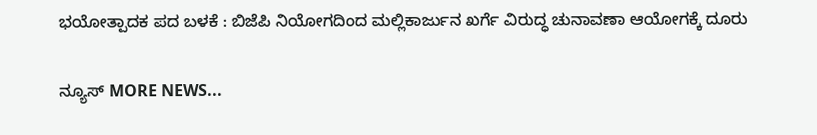ಭಯೋತ್ಪಾದಕ ಪದ ಬಳಕೆ : ಬಿಜೆಪಿ ನಿಯೋಗದಿಂದ ಮಲ್ಲಿಕಾರ್ಜುನ ಖರ್ಗೆ ವಿರುದ್ಧ ಚುನಾವಣಾ ಆಯೋಗಕ್ಕೆ ದೂರು

ನ್ಯೂಸ್ MORE NEWS...